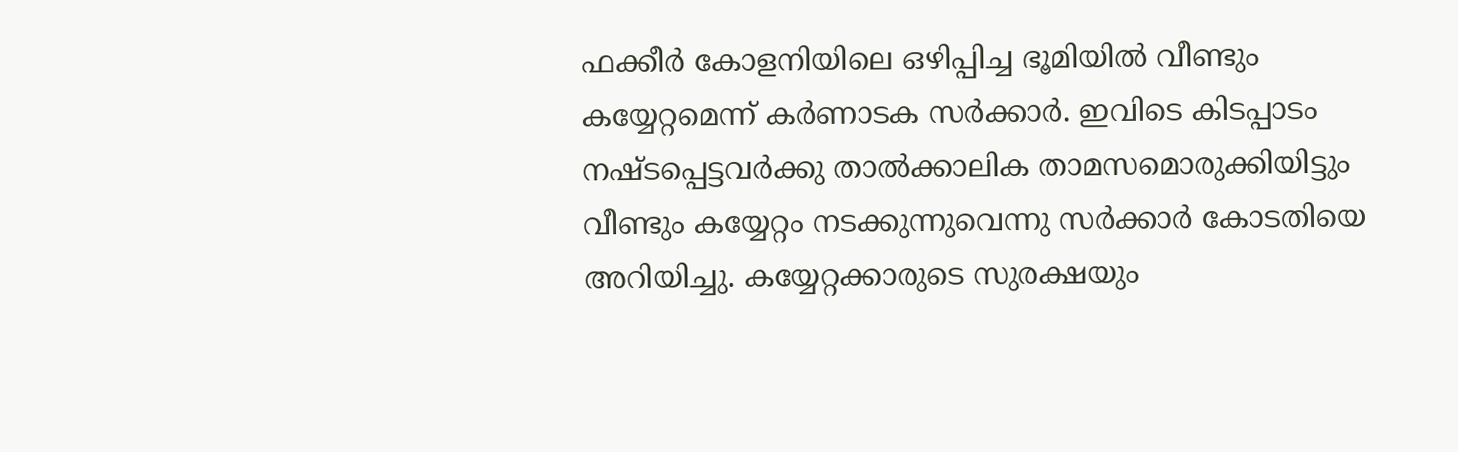ഫക്കീർ കോളനിയിലെ ഒഴിപ്പിച്ച ഭൂമിയിൽ വീണ്ടും കയ്യേറ്റമെന്ന് കർണാടക സർക്കാർ. ഇവിടെ കിടപ്പാടം നഷ്‌ടപ്പെട്ടവർക്കു താൽക്കാലിക താമസമൊരുക്കിയിട്ടും വീണ്ടും കയ്യേറ്റം നടക്കുന്നുവെന്നു സർക്കാർ കോടതിയെ അറിയിച്ചു. കയ്യേറ്റക്കാരുടെ സുരക്ഷയും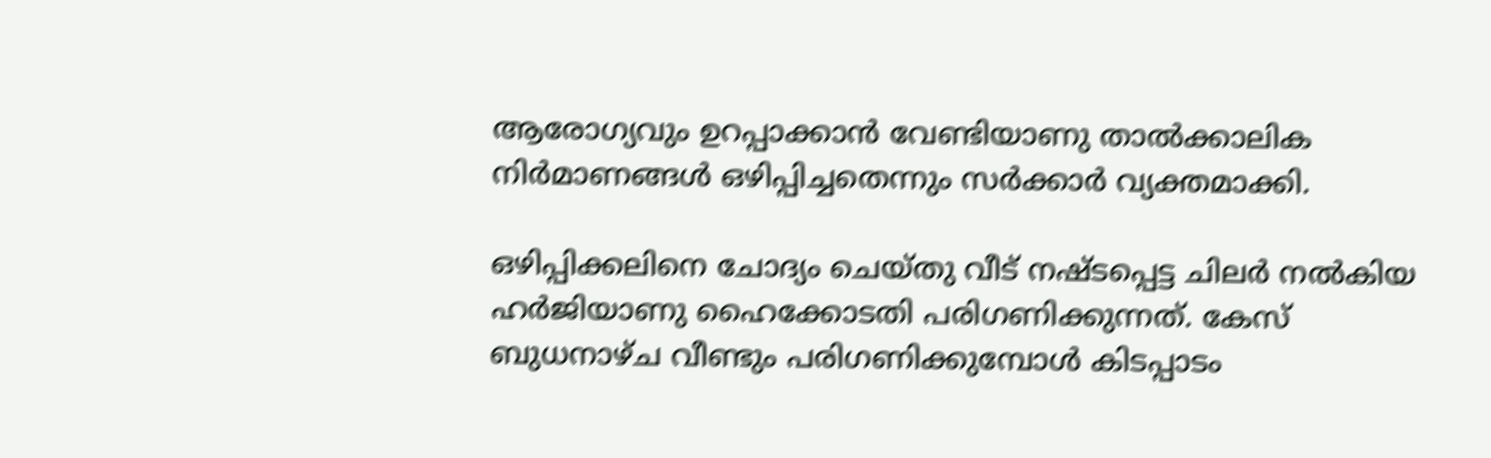ആരോഗ്യവും ഉറപ്പാക്കാൻ വേണ്ടിയാണു താൽക്കാലിക നിർമാണങ്ങൾ ഒഴിപ്പിച്ചതെന്നും സർക്കാർ വ്യക്തമാക്കി.

ഒഴിപ്പിക്കലിനെ ചോദ്യം ചെയ്‌തു വീട് നഷ്‌ടപ്പെട്ട ചിലർ നൽകിയ ഹർജിയാണു ഹൈക്കോടതി പരിഗണിക്കുന്നത്. കേസ് ബുധനാഴ്ച വീണ്ടും പരിഗണിക്കുമ്പോൾ കിടപ്പാടം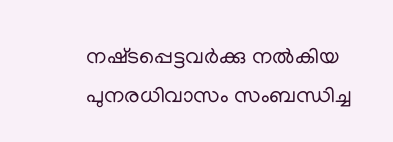നഷ്‌ടപ്പെട്ടവർക്കു നൽകിയ പുനരധിവാസം സംബന്ധിച്ച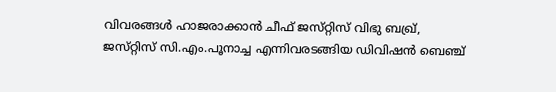വിവരങ്ങൾ ഹാജരാക്കാൻ ചീഫ് ജസ്‌റ്റിസ് വിഭു ബഖ്ര്, ജസ്‌റ്റിസ് സി.എം.പൂനാച്ച എന്നിവരടങ്ങിയ ഡിവിഷൻ ബെഞ്ച്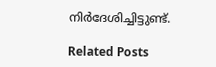നിർദേശിച്ചിട്ടുണ്ട്.

Related Posts